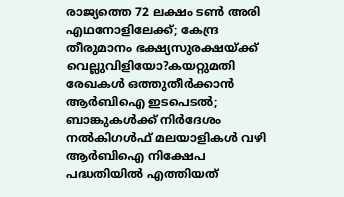രാജ്യത്തെ 72 ലക്ഷം ടൺ അരി എഥനോളിലേക്ക്; കേന്ദ്ര തീരുമാനം ഭക്ഷ്യസുരക്ഷയ്ക്ക് വെല്ലുവിളിയോ?കയറ്റുമതി രേഖകള്‍ ഒത്തുതീര്‍ക്കാന്‍ ആര്‍ബിഐ ഇടപെടല്‍; ബാങ്കുകള്‍ക്ക് നിര്‍ദേശം നല്‍കിഗള്‍ഫ് മലയാളികള്‍ വഴി ആര്‍ബിഐ നിക്ഷേപ പദ്ധതിയില്‍ എത്തിയത്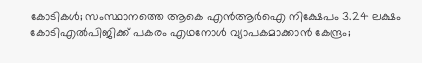കോടികള്‍; സംസ്ഥാനത്തെ ആകെ എന്‍ആര്‍ഐ നിക്ഷേപം 3.24 ലക്ഷം കോടിഎൽപിജിക്ക് പകരം എഥനോൾ വ്യാപകമാക്കാൻ കേന്ദ്രം;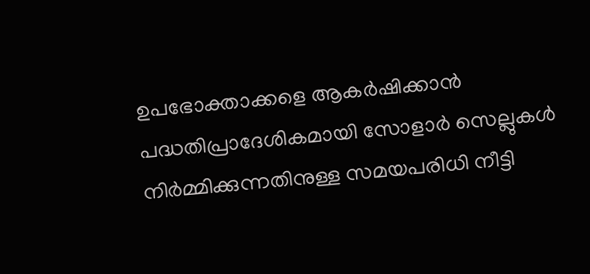ഉപഭോക്താക്കളെ ആകർഷിക്കാൻ പദ്ധതിപ്രാദേശികമായി സോളാര്‍ സെല്ലുകള്‍ നിര്‍മ്മിക്കുന്നതിനുള്ള സമയപരിധി നീട്ടി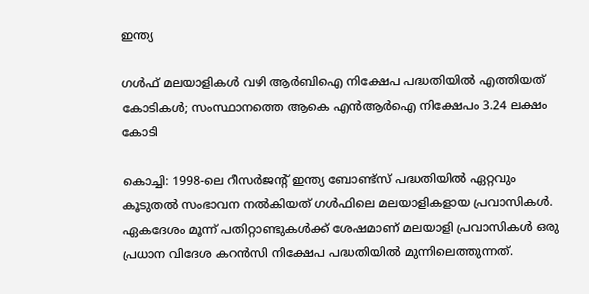ഇന്ത്യ

ഗള്‍ഫ് മലയാളികള്‍ വഴി ആര്‍ബിഐ നിക്ഷേപ പദ്ധതിയില്‍ എത്തിയത് കോടികള്‍; സംസ്ഥാനത്തെ ആകെ എന്‍ആര്‍ഐ നിക്ഷേപം 3.24 ലക്ഷം കോടി

കൊച്ചി: 1998-ലെ റീസര്‍ജന്റ് ഇന്ത്യ ബോണ്ട്‌സ് പദ്ധതിയില്‍ ഏറ്റവും കൂടുതല്‍ സംഭാവന നല്‍കിയത് ഗള്‍ഫിലെ മലയാളികളായ പ്രവാസികള്‍. ഏകദേശം മൂന്ന് പതിറ്റാണ്ടുകള്‍ക്ക് ശേഷമാണ് മലയാളി പ്രവാസികള്‍ ഒരു പ്രധാന വിദേശ കറന്‍സി നിക്ഷേപ പദ്ധതിയില്‍ മുന്നിലെത്തുന്നത്.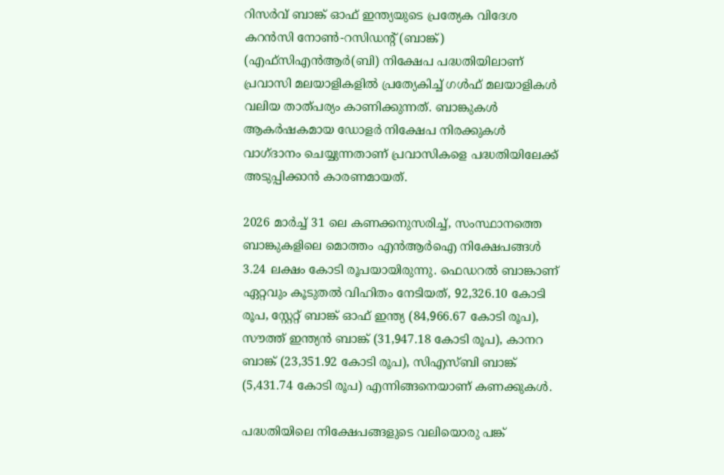റിസര്‍വ് ബാങ്ക് ഓഫ് ഇന്ത്യയുടെ പ്രത്യേക വിദേശ കറന്‍സി നോണ്‍-റസിഡന്റ് (ബാങ്ക്) (എഫ്‌സിഎന്‍ആര്‍(ബി) നിക്ഷേപ പദ്ധതിയിലാണ് പ്രവാസി മലയാളികളില്‍ പ്രത്യേകിച്ച് ഗള്‍ഫ് മലയാളികള്‍ വലിയ താത്പര്യം കാണിക്കുന്നത്. ബാങ്കുകള്‍ ആകര്‍ഷകമായ ഡോളര്‍ നിക്ഷേപ നിരക്കുകള്‍ വാഗ്ദാനം ചെയ്യുന്നതാണ് പ്രവാസികളെ പദ്ധതിയിലേക്ക് അടുപ്പിക്കാന്‍ കാരണമായത്.

2026 മാര്‍ച്ച് 31 ലെ കണക്കനുസരിച്ച്, സംസ്ഥാനത്തെ ബാങ്കുകളിലെ മൊത്തം എന്‍ആര്‍ഐ നിക്ഷേപങ്ങള്‍ 3.24 ലക്ഷം കോടി രൂപയായിരുന്നു. ഫെഡറല്‍ ബാങ്കാണ് ഏറ്റവും കൂടുതല്‍ വിഹിതം നേടിയത്, 92,326.10 കോടി രൂപ, സ്റ്റേറ്റ് ബാങ്ക് ഓഫ് ഇന്ത്യ (84,966.67 കോടി രൂപ), സൗത്ത് ഇന്ത്യന്‍ ബാങ്ക് (31,947.18 കോടി രൂപ), കാനറ ബാങ്ക് (23,351.92 കോടി രൂപ), സിഎസ്ബി ബാങ്ക് (5,431.74 കോടി രൂപ) എന്നിങ്ങനെയാണ് കണക്കുകള്‍.

പദ്ധതിയിലെ നിക്ഷേപങ്ങളുടെ വലിയൊരു പങ്ക്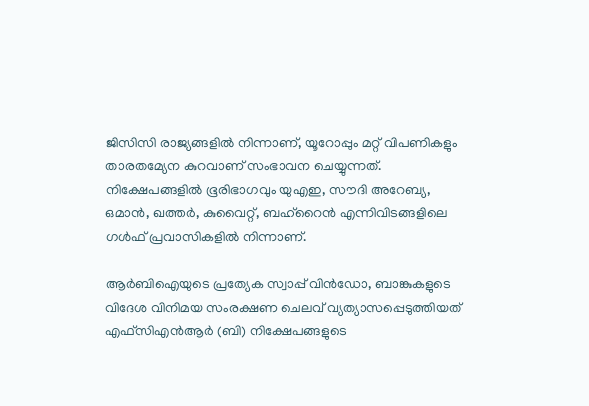ജിസിസി രാജ്യങ്ങളില്‍ നിന്നാണ്, യൂറോപ്പും മറ്റ് വിപണികളും താരതമ്യേന കുറവാണ് സംഭാവന ചെയ്യുന്നത്. നിക്ഷേപങ്ങളില്‍ ഭൂരിഭാഗവും യുഎഇ, സൗദി അറേബ്യ, ഒമാന്‍, ഖത്തര്‍, കുവൈറ്റ്, ബഹ്റൈന്‍ എന്നിവിടങ്ങളിലെ ഗള്‍ഫ് പ്രവാസികളില്‍ നിന്നാണ്.

ആര്‍ബിഐയുടെ പ്രത്യേക സ്വാപ്പ് വിന്‍ഡോ, ബാങ്കുകളുടെ വിദേശ വിനിമയ സംരക്ഷണ ചെലവ് വ്യത്യാസപ്പെടുത്തിയത് എഫ്സിഎന്‍ആര്‍ (ബി) നിക്ഷേപങ്ങളുടെ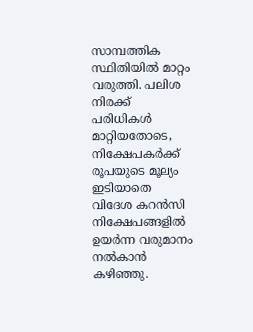സാമ്പത്തിക സ്ഥിതിയില്‍ മാറ്റം വരുത്തി. പലിശ നിരക്ക് പരിധികള്‍ മാറ്റിയതോടെ, നിക്ഷേപകര്‍ക്ക് രൂപയുടെ മൂല്യം ഇടിയാതെ വിദേശ കറന്‍സി നിക്ഷേപങ്ങളില്‍ ഉയര്‍ന്ന വരുമാനം നല്‍കാന്‍ കഴിഞ്ഞു.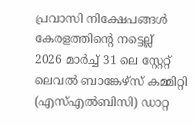പ്രവാസി നിക്ഷേപങ്ങള്‍ കേരളത്തിന്റെ നട്ടെല്ല്
2026 മാര്‍ച്ച് 31 ലെ സ്റ്റേറ്റ് ലെവല്‍ ബാങ്കേഴ്സ് കമ്മിറ്റി (എസ്എല്‍ബിസി) ഡാറ്റ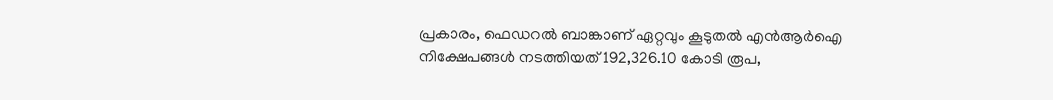പ്രകാരം, ഫെഡറല്‍ ബാങ്കാണ് ഏറ്റവും കൂടുതല്‍ എന്‍ആര്‍ഐ നിക്ഷേപങ്ങള്‍ നടത്തിയത് 192,326.10 കോടി രൂപ,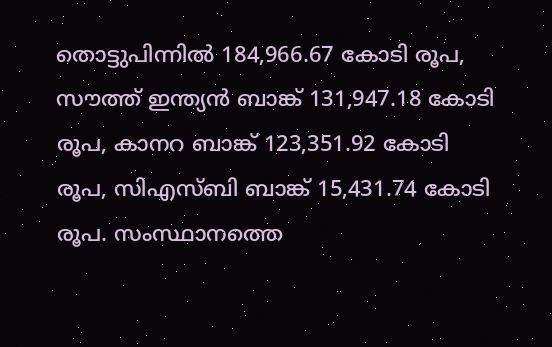തൊട്ടുപിന്നില്‍ 184,966.67 കോടി രൂപ, സൗത്ത് ഇന്ത്യന്‍ ബാങ്ക് 131,947.18 കോടി രൂപ, കാനറ ബാങ്ക് 123,351.92 കോടി രൂപ, സിഎസ്ബി ബാങ്ക് 15,431.74 കോടി രൂപ. സംസ്ഥാനത്തെ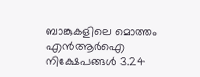ബാങ്കുകളിലെ മൊത്തം എന്‍ആര്‍ഐ നിക്ഷേപങ്ങള്‍ 3.24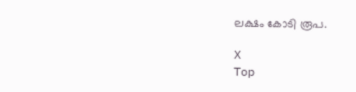ലക്ഷം കോടി രൂപ.

X
Top